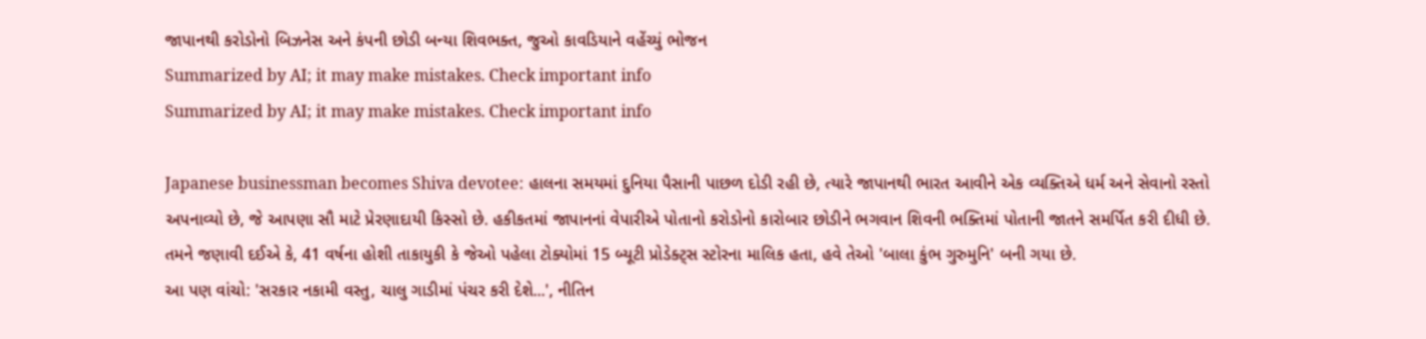જાપાનથી કરોડોનો બિઝનેસ અને કંપની છોડી બન્યા શિવભક્ત, જુઓ કાવડિયાને વહેંચ્યું ભોજન
Summarized by AI; it may make mistakes. Check important info
Summarized by AI; it may make mistakes. Check important info

Japanese businessman becomes Shiva devotee: હાલના સમયમાં દુનિયા પૈસાની પાછળ દોડી રહી છે, ત્યારે જાપાનથી ભારત આવીને એક વ્યક્તિએ ધર્મ અને સેવાનો રસ્તો અપનાવ્યો છે, જે આપણા સૌ માટે પ્રેરણાદાયી કિસ્સો છે. હકીકતમાં જાપાનનાં વેપારીએ પોતાનો કરોડોનો કારોબાર છોડીને ભગવાન શિવની ભક્તિમાં પોતાની જાતને સમર્પિત કરી દીધી છે. તમને જણાવી દઈએ કે, 41 વર્ષના હોશી તાકાયુકી કે જેઓ પહેલા ટોક્યોમાં 15 બ્યૂટી પ્રોડેક્ટ્સ સ્ટોરના માલિક હતા, હવે તેઓ 'બાલા કુંભ ગુરુમુનિ' બની ગયા છે.
આ પણ વાંચો: 'સરકાર નકામી વસ્તુ, ચાલુ ગાડીમાં પંચર કરી દેશે...', નીતિન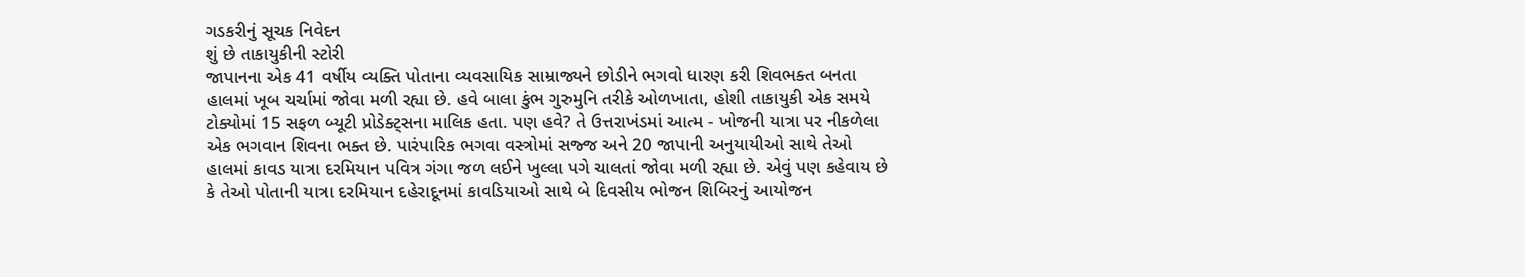ગડકરીનું સૂચક નિવેદન
શું છે તાકાયુકીની સ્ટોરી
જાપાનના એક 41 વર્ષીય વ્યક્તિ પોતાના વ્યવસાયિક સામ્રાજ્યને છોડીને ભગવો ધારણ કરી શિવભક્ત બનતા હાલમાં ખૂબ ચર્ચામાં જોવા મળી રહ્યા છે. હવે બાલા કુંભ ગુરુમુનિ તરીકે ઓળખાતા, હોશી તાકાયુકી એક સમયે ટોક્યોમાં 15 સફળ બ્યૂટી પ્રોડેક્ટ્સના માલિક હતા. પણ હવે? તે ઉત્તરાખંડમાં આત્મ - ખોજની યાત્રા પર નીકળેલા એક ભગવાન શિવના ભક્ત છે. પારંપારિક ભગવા વસ્ત્રોમાં સજ્જ અને 20 જાપાની અનુયાયીઓ સાથે તેઓ હાલમાં કાવડ યાત્રા દરમિયાન પવિત્ર ગંગા જળ લઈને ખુલ્લા પગે ચાલતાં જોવા મળી રહ્યા છે. એવું પણ કહેવાય છે કે તેઓ પોતાની યાત્રા દરમિયાન દહેરાદૂનમાં કાવડિયાઓ સાથે બે દિવસીય ભોજન શિબિરનું આયોજન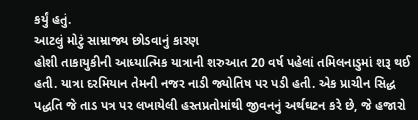કર્યું હતું.
આટલું મોટું સામ્રાજ્ય છોડવાનું કારણ
હોશી તાકાયુકીની આધ્યાત્મિક યાત્રાની શરુઆત 20 વર્ષ પહેલાં તમિલનાડુમાં શરૂ થઈ હતી. યાત્રા દરમિયાન તેમની નજર નાડી જ્યોતિષ પર પડી હતી. એક પ્રાચીન સિદ્ધ પદ્ધતિ જે તાડ પત્ર પર લખાયેલી હસ્તપ્રતોમાંથી જીવનનું અર્થઘટન કરે છે, જે હજારો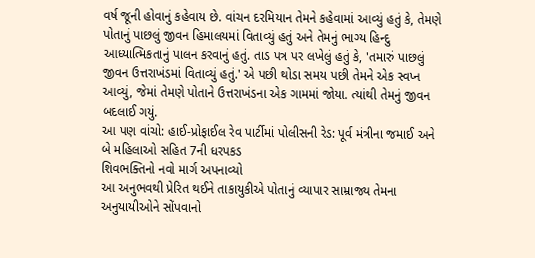વર્ષ જૂની હોવાનું કહેવાય છે. વાંચન દરમિયાન તેમને કહેવામાં આવ્યું હતું કે, તેમણે પોતાનું પાછલું જીવન હિમાલયમાં વિતાવ્યું હતું અને તેમનું ભાગ્ય હિન્દુ આધ્યાત્મિકતાનું પાલન કરવાનું હતું. તાડ પત્ર પર લખેલું હતું કે, 'તમારું પાછલું જીવન ઉત્તરાખંડમાં વિતાવ્યું હતું.' એ પછી થોડા સમય પછી તેમને એક સ્વપ્ન આવ્યું, જેમાં તેમણે પોતાને ઉત્તરાખંડના એક ગામમાં જોયા. ત્યાંથી તેમનું જીવન બદલાઈ ગયું.
આ પણ વાંચો: હાઈ-પ્રોફાઈલ રેવ પાર્ટીમાં પોલીસની રેડ: પૂર્વ મંત્રીના જમાઈ અને બે મહિલાઓ સહિત 7ની ધરપકડ
શિવભક્તિનો નવો માર્ગ અપનાવ્યો
આ અનુભવથી પ્રેરિત થઈને તાકાયુકીએ પોતાનું વ્યાપાર સામ્રાજ્ય તેમના અનુયાયીઓને સોંપવાનો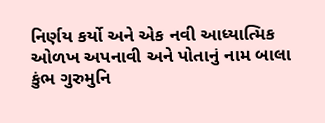નિર્ણય કર્યો અને એક નવી આધ્યાત્મિક ઓળખ અપનાવી અને પોતાનું નામ બાલા કુંભ ગુરુમુનિ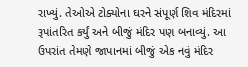રાખ્યું. તેઓએ ટોક્યોના ઘરને સંપૂર્ણ શિવ મંદિરમાં રૂપાંતરિત કર્યું અને બીજું મંદિર પણ બનાવ્યું. આ ઉપરાંત તેમણે જાપાનમાં બીજું એક નવું મંદિર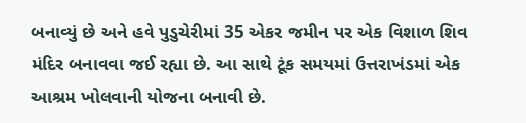બનાવ્યું છે અને હવે પુડુચેરીમાં 35 એકર જમીન પર એક વિશાળ શિવ મંદિર બનાવવા જઈ રહ્યા છે. આ સાથે ટૂંક સમયમાં ઉત્તરાખંડમાં એક આશ્રમ ખોલવાની યોજના બનાવી છે.